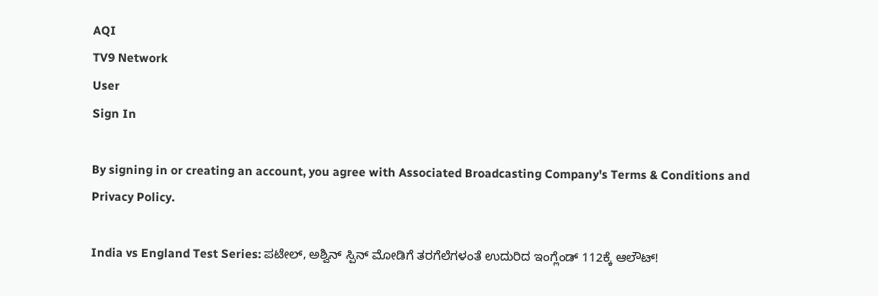AQI
TV9 Network
User
Sign In

By signing in or creating an account, you agree with Associated Broadcasting Company's Terms & Conditions and Privacy Policy.

India vs England Test Series: ಪಟೇಲ್, ಅಶ್ವಿನ್ ಸ್ಪಿನ್ ಮೋಡಿಗೆ ತರಗೆಲೆಗಳಂತೆ ಉದುರಿದ ಇಂಗ್ಲೆಂಡ್ 112ಕ್ಕೆ ಆಲೌಟ್!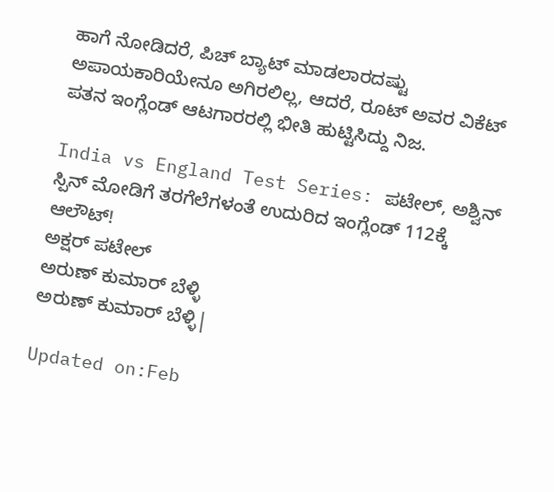ಹಾಗೆ ನೋಡಿದರೆ, ಪಿಚ್ ಬ್ಯಾಟ್ ಮಾಡಲಾರದಷ್ಟು ಅಪಾಯಕಾರಿಯೇನೂ ಅಗಿರಲಿಲ್ಲ, ಆದರೆ, ರೂಟ್ ಅವರ ವಿಕೆಟ್ ಪತನ ಇಂಗ್ಲೆಂಡ್ ಆಟಗಾರರಲ್ಲಿ ಭೀತಿ ಹುಟ್ಟಿಸಿದ್ದು ನಿಜ.

India vs England Test Series: ಪಟೇಲ್, ಅಶ್ವಿನ್ ಸ್ಪಿನ್ ಮೋಡಿಗೆ ತರಗೆಲೆಗಳಂತೆ ಉದುರಿದ ಇಂಗ್ಲೆಂಡ್ 112ಕ್ಕೆ ಆಲೌಟ್!
ಅಕ್ಷರ್ ಪಟೇಲ್
ಅರುಣ್ ಕುಮಾರ್ ಬೆಳ್ಳಿ
ಅರುಣ್ ಕುಮಾರ್ ಬೆಳ್ಳಿ|

Updated on:Feb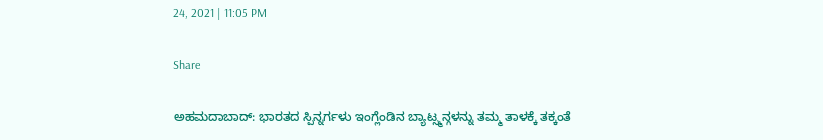24, 2021 | 11:05 PM

Share

ಅಹಮದಾಬಾದ್: ಭಾರತದ ಸ್ಪಿನ್ನರ್ಗಳು ಇಂಗ್ಲೆಂಡಿನ ಬ್ಯಾಟ್ಸ್ಮನ್ಗಳನ್ನು ತಮ್ಮ ತಾಳಕ್ಕೆ ತಕ್ಕಂತೆ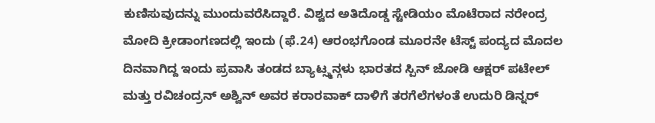ಕುಣಿಸುವುದನ್ನು ಮುಂದುವರೆಸಿದ್ದಾರೆ. ವಿಶ್ವದ ಅತಿದೊಡ್ಡ ಸ್ಟೇಡಿಯಂ ಮೊಟೆರಾದ ನರೇಂದ್ರ ಮೋದಿ ಕ್ರೀಡಾಂಗಣದಲ್ಲಿ ಇಂದು (ಫೆ.24) ಆರಂಭಗೊಂಡ ಮೂರನೇ ಟೆಸ್ಟ್ ಪಂದ್ಯದ ಮೊದಲ ದಿನವಾಗಿದ್ದ ಇಂದು ಪ್ರವಾಸಿ ತಂಡದ ಬ್ಯಾಟ್ಸ್ಮನ್ಗಳು ಭಾರತದ ಸ್ಪಿನ್ ಜೋಡಿ ಆಕ್ಷರ್ ಪಟೇಲ್ ಮತ್ತು ರವಿಚಂದ್ರನ್ ಅಶ್ವಿನ್ ಅವರ ಕರಾರವಾಕ್ ದಾಳಿಗೆ ತರಗೆಲೆಗಳಂತೆ ಉದುರಿ ಡಿನ್ನರ್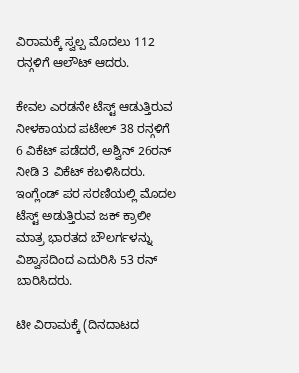ವಿರಾಮಕ್ಕೆ ಸ್ವಲ್ಪ ಮೊದಲು 112 ರನ್ಗಳಿಗೆ ಆಲೌಟ್ ಆದರು.

ಕೇವಲ ಎರಡನೇ ಟೆಸ್ಟ್ ಆಡುತ್ತಿರುವ ನೀಳಕಾಯದ ಪಟೇಲ್ 38 ರನ್ಗಳಿಗೆ 6 ವಿಕೆಟ್ ಪಡೆದರೆ, ಅಶ್ವಿನ್ 26ರನ್ ನೀಡಿ 3 ವಿಕೆಟ್ ಕಬಳಿಸಿದರು. ಇಂಗ್ಲೆಂಡ್ ಪರ ಸರಣಿಯಲ್ಲಿ ಮೊದಲ ಟೆಸ್ಟ್ ಅಡುತ್ತಿರುವ ಜಕ್ ಕ್ರಾಲೀ ಮಾತ್ರ ಭಾರತದ ಬೌಲರ್ಗಳನ್ನು ವಿಶ್ವಾಸದಿಂದ ಎದುರಿಸಿ 53 ರನ್ ಬಾರಿಸಿದರು.

ಟೀ ವಿರಾಮಕ್ಕೆ (ದಿನದಾಟದ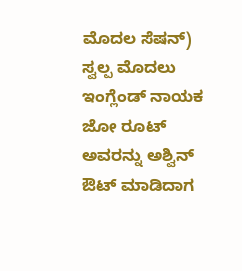ಮೊದಲ ಸೆಷನ್) ಸ್ವಲ್ಪ ಮೊದಲು ಇಂಗ್ಲೆಂಡ್ ನಾಯಕ ಜೋ ರೂಟ್ ಅವರನ್ನು ಅಶ್ವಿನ್ ಔಟ್ ಮಾಡಿದಾಗ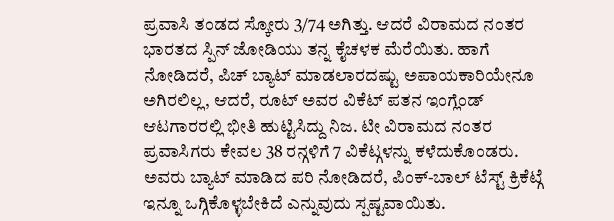ಪ್ರವಾಸಿ ತಂಡದ ಸ್ಕೋರು 3/74 ಅಗಿತ್ತು. ಆದರೆ ವಿರಾಮದ ನಂತರ ಭಾರತದ ಸ್ಪಿನ್ ಜೋಡಿಯು ತನ್ನ ಕೈಚಳಕ ಮೆರೆಯಿತು. ಹಾಗೆ ನೋಡಿದರೆ, ಪಿಚ್ ಬ್ಯಾಟ್ ಮಾಡಲಾರದಷ್ಟು ಅಪಾಯಕಾರಿಯೇನೂ ಅಗಿರಲಿಲ್ಲ, ಆದರೆ, ರೂಟ್ ಅವರ ವಿಕೆಟ್ ಪತನ ಇಂಗ್ಲೆಂಡ್ ಆಟಗಾರರಲ್ಲಿ ಭೀತಿ ಹುಟ್ಟಿಸಿದ್ದು ನಿಜ. ಟೀ ವಿರಾಮದ ನಂತರ ಪ್ರವಾಸಿಗರು ಕೇವಲ 38 ರನ್ಗಳಿಗೆ 7 ವಿಕೆಟ್ಗಳನ್ನು ಕಳೆದುಕೊಂಡರು. ಅವರು ಬ್ಯಾಟ್ ಮಾಡಿದ ಪರಿ ನೋಡಿದರೆ, ಪಿಂಕ್-ಬಾಲ್ ಟೆಸ್ಟ್ ಕ್ರಿಕೆಟ್ಗೆ ಇನ್ನೂ ಒಗ್ಗಿಕೊಳ್ಳಬೇಕಿದೆ ಎನ್ನುವುದು ಸ್ಪಷ್ಟವಾಯಿತು.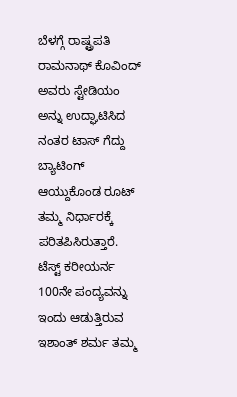ಬೆಳಗ್ಗೆ ರಾಷ್ಟ್ರಪತಿ ರಾಮನಾಥ್ ಕೊವಿಂದ್ ಅವರು ಸ್ಟೇಡಿಯಂ ಅನ್ನು ಉದ್ಘಾಟಿಸಿದ ನಂತರ ಟಾಸ್ ಗೆದ್ದು ಬ್ಯಾಟಿಂಗ್ ಆಯ್ದುಕೊಂಡ ರೂಟ್ ತಮ್ಮ ನಿರ್ಧಾರಕ್ಕೆ ಪರಿತಪಿಸಿರುತ್ತಾರೆ. ಟೆಸ್ಟ್ ಕರೀಯರ್ನ 100ನೇ ಪಂದ್ಯವನ್ನು ಇಂದು ಆಡುತ್ತಿರುವ ಇಶಾಂತ್ ಶರ್ಮ ತಮ್ಮ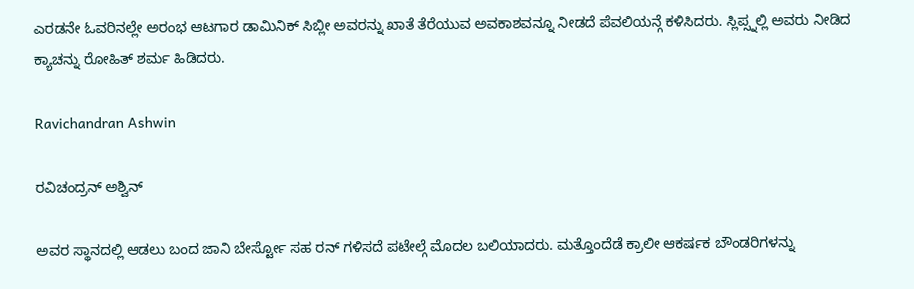ಎರಡನೇ ಓವರಿನಲ್ಲೇ ಅರಂಭ ಆಟಗಾರ ಡಾಮಿನಿಕ್ ಸಿಬ್ಲೀ ಅವರನ್ನು ಖಾತೆ ತೆರೆಯುವ ಅವಕಾಶವನ್ನೂ ನೀಡದೆ ಪೆವಲಿಯನ್ಗೆ ಕಳಿಸಿದರು. ಸ್ಲಿಪ್ಸ್ನಲ್ಲಿ ಅವರು ನೀಡಿದ ಕ್ಯಾಚನ್ನು ರೋಹಿತ್ ಶರ್ಮ ಹಿಡಿದರು.

Ravichandran Ashwin

ರವಿಚಂದ್ರನ್ ಅಶ್ವಿನ್

ಅವರ ಸ್ಥಾನದಲ್ಲಿ ಆಡಲು ಬಂದ ಜಾನಿ ಬೇರ್ಸ್ಟೋ ಸಹ ರನ್ ಗಳಿಸದೆ ಪಟೇಲ್ಗೆ ಮೊದಲ ಬಲಿಯಾದರು. ಮತ್ತೊಂದೆಡೆ ಕ್ರಾಲೀ ಆಕರ್ಷಕ ಬೌಂಡರಿಗಳನ್ನು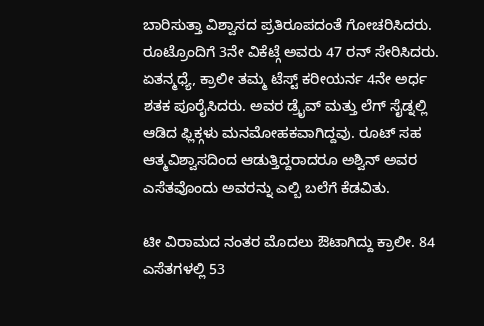ಬಾರಿಸುತ್ತಾ ವಿಶ್ವಾಸದ ಪ್ರತಿರೂಪದಂತೆ ಗೋಚರಿಸಿದರು. ರೂಟ್ರೊಂದಿಗೆ 3ನೇ ವಿಕೆಟ್ಗೆ ಅವರು 47 ರನ್ ಸೇರಿಸಿದರು. ಏತನ್ಮಧ್ಯೆ, ಕ್ರಾಲೀ ತಮ್ಮ ಟೆಸ್ಟ್ ಕರೀಯರ್ನ 4ನೇ ಅರ್ಧ ಶತಕ ಪೂರೈಸಿದರು. ಅವರ ಡ್ರೈವ್ ಮತ್ತು ಲೆಗ್ ಸೈಡ್ನಲ್ಲಿ ಆಡಿದ ಫ್ಲಿಕ್ಗಳು ಮನಮೋಹಕವಾಗಿದ್ದವು. ರೂಟ್ ಸಹ ಆತ್ಮವಿಶ್ವಾಸದಿಂದ ಆಡುತ್ತಿದ್ದರಾದರೂ ಅಶ್ವಿನ್ ಅವರ ಎಸೆತವೊಂದು ಅವರನ್ನು ಎಲ್ಬಿ ಬಲೆಗೆ ಕೆಡವಿತು.

ಟೀ ವಿರಾಮದ ನಂತರ ಮೊದಲು ಔಟಾಗಿದ್ದು ಕ್ರಾಲೀ. 84 ಎಸೆತಗಳಲ್ಲಿ 53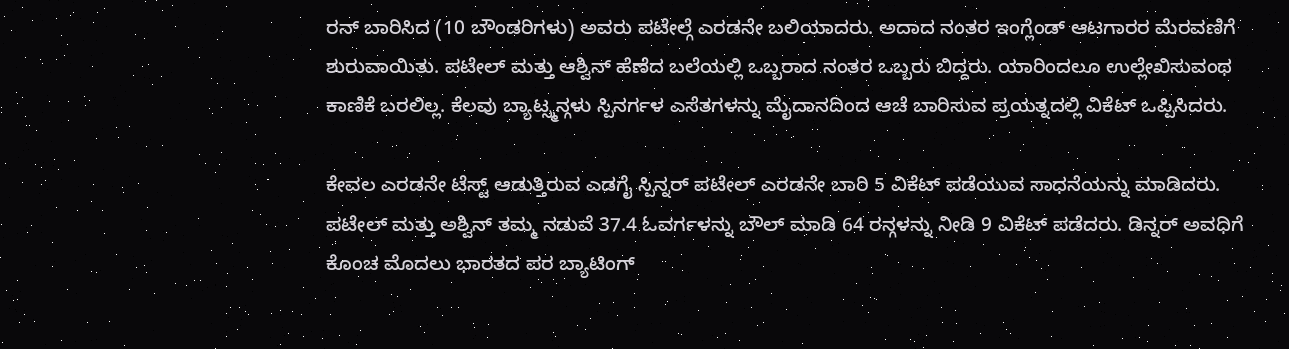ರನ್ ಬಾರಿಸಿದ (10 ಬೌಂಡರಿಗಳು) ಅವರು ಪಟೇಲ್ಗೆ ಎರಡನೇ ಬಲಿಯಾದರು. ಅದಾದ ನಂತರ ಇಂಗ್ಲೆಂಡ್ ಆಟಗಾರರ ಮೆರವಣಿಗೆ ಶುರುವಾಯಿತು. ಪಟೇಲ್ ಮತ್ತು ಆಶ್ವಿನ್ ಹೆಣೆದ ಬಲೆಯಲ್ಲಿ ಒಬ್ಬರಾದ ನಂತರ ಒಬ್ಬರು ಬಿದ್ದರು. ಯಾರಿಂದಲೂ ಉಲ್ಲೇಖಿಸುವಂಥ ಕಾಣಿಕೆ ಬರಲಿಲ್ಲ. ಕೆಲವು ಬ್ಯಾಟ್ಸ್ಮನ್ಗಳು ಸ್ಪಿನರ್ಗಳ ಎಸೆತಗಳನ್ನು ಮೈದಾನದಿಂದ ಆಚೆ ಬಾರಿಸುವ ಪ್ರಯತ್ನದಲ್ಲಿ ವಿಕೆಟ್ ಒಪ್ಪಿಸಿದರು.

ಕೇವಲ ಎರಡನೇ ಟೆಸ್ಟ್ ಆಡುತ್ತಿರುವ ಎಡಗೈ ಸ್ಪಿನ್ನರ್ ಪಟೇಲ್ ಎರಡನೇ ಬಾರಿ 5 ವಿಕೆಟ್ ಪಡೆಯುವ ಸಾಧನೆಯನ್ನು ಮಾಡಿದರು. ಪಟೇಲ್ ಮತ್ತು ಅಶ್ವಿನ್ ತಮ್ಮ ನಡುವೆ 37.4 ಓವರ್ಗಳನ್ನು ಬೌಲ್ ಮಾಡಿ 64 ರನ್ಗಳನ್ನು ನೀಡಿ 9 ವಿಕೆಟ್ ಪಡೆದರು. ಡಿನ್ನರ್ ಅವಧಿಗೆ ಕೊಂಚ ಮೊದಲು ಭಾರತದ ಪರ ಬ್ಯಾಟಿಂಗ್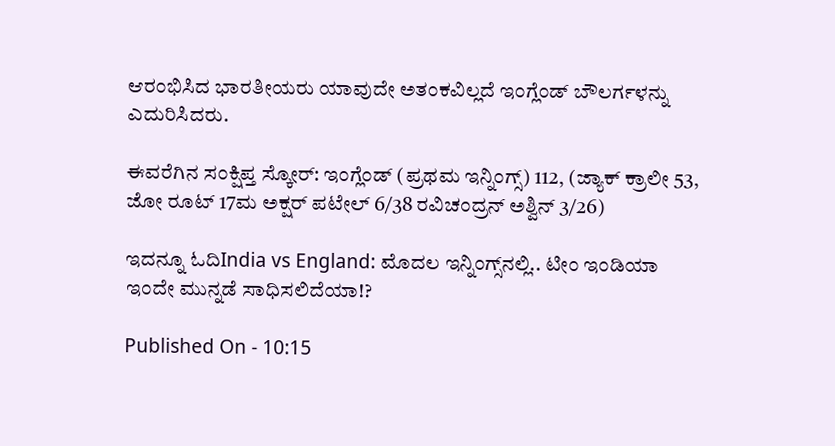ಆರಂಭಿಸಿದ ಭಾರತೀಯರು ಯಾವುದೇ ಅತಂಕವಿಲ್ಲದೆ ಇಂಗ್ಲೆಂಡ್ ಬೌಲರ್ಗಳನ್ನು ಎದುರಿಸಿದರು.

ಈವರೆಗಿನ ಸಂಕ್ಷಿಪ್ತ ಸ್ಕೋರ್: ಇಂಗ್ಲೆಂಡ್ (ಪ್ರಥಮ ಇನ್ನಿಂಗ್ಸ್) 112, (ಜ್ಯಾಕ್ ಕ್ರಾಲೀ 53, ಜೋ ರೂಟ್ 17ಮ ಅಕ್ಷರ್ ಪಟೇಲ್ 6/38 ರವಿಚಂದ್ರನ್ ಅಶ್ವಿನ್ 3/26)

ಇದನ್ನೂ ಓದಿIndia vs England: ಮೊದಲ ಇನ್ನಿಂಗ್ಸ್‌ನಲ್ಲಿ.. ಟೀಂ ಇಂಡಿಯಾ ಇಂದೇ ಮುನ್ನಡೆ ಸಾಧಿಸಲಿದೆಯಾ!?

Published On - 10:15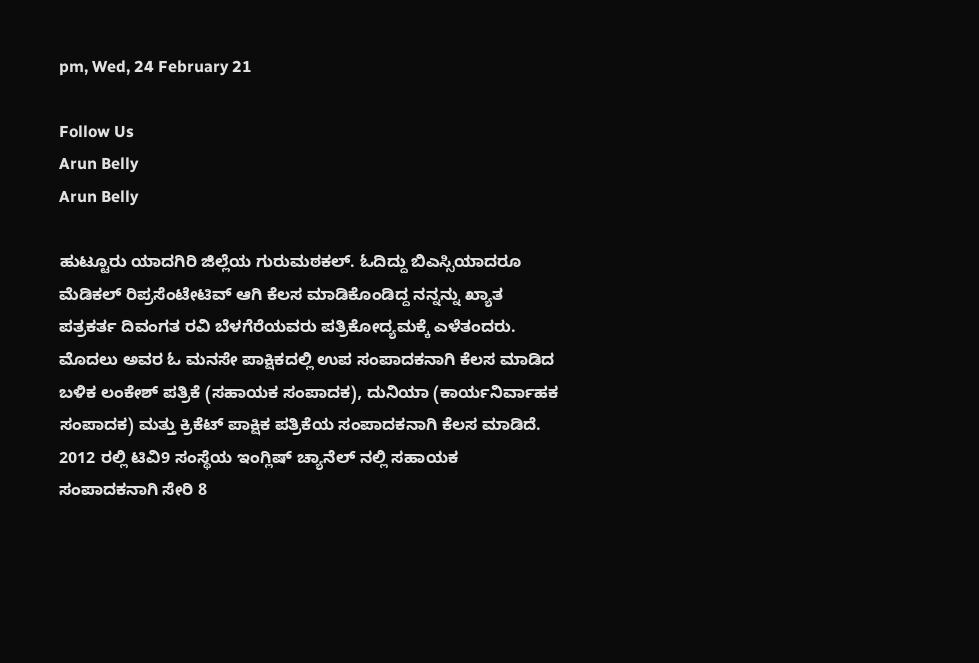pm, Wed, 24 February 21

Follow Us
Arun Belly
Arun Belly

ಹುಟ್ಟೂರು ಯಾದಗಿರಿ ಜಿಲ್ಲೆಯ ಗುರುಮಠಕಲ್. ಓದಿದ್ದು ಬಿಎಸ್ಸಿಯಾದರೂ ಮೆಡಿಕಲ್ ರಿಪ್ರಸೆಂಟೇಟಿವ್ ಆಗಿ ಕೆಲಸ ಮಾಡಿಕೊಂಡಿದ್ದ ನನ್ನನ್ನು ಖ್ಯಾತ ಪತ್ರಕರ್ತ ದಿವಂಗತ ರವಿ ಬೆಳಗೆರೆಯವರು ಪತ್ರಿಕೋದ್ಯಮಕ್ಕೆ ಎಳೆತಂದರು. ಮೊದಲು ಅವರ ಓ ಮನಸೇ ಪಾಕ್ಷಿಕದಲ್ಲಿ ಉಪ ಸಂಪಾದಕನಾಗಿ ಕೆಲಸ ಮಾಡಿದ ಬಳಿಕ ಲಂಕೇಶ್ ಪತ್ರಿಕೆ (ಸಹಾಯಕ ಸಂಪಾದಕ), ದುನಿಯಾ (ಕಾರ್ಯನಿರ್ವಾಹಕ ಸಂಪಾದಕ) ಮತ್ತು ಕ್ರಿಕೆಟ್ ಪಾಕ್ಷಿಕ ಪತ್ರಿಕೆಯ ಸಂಪಾದಕನಾಗಿ ಕೆಲಸ ಮಾಡಿದೆ. 2012 ರಲ್ಲಿ ಟಿವಿ9 ಸಂಸ್ಥೆಯ ಇಂಗ್ಲಿಷ್ ಚ್ಯಾನೆಲ್ ನಲ್ಲಿ ಸಹಾಯಕ ಸಂಪಾದಕನಾಗಿ ಸೇರಿ 8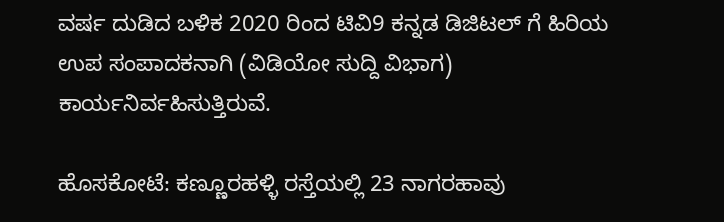ವರ್ಷ ದುಡಿದ ಬಳಿಕ 2020 ರಿಂದ ಟಿವಿ9 ಕನ್ನಡ ಡಿಜಿಟಲ್ ಗೆ ಹಿರಿಯ ಉಪ ಸಂಪಾದಕನಾಗಿ (ವಿಡಿಯೋ ಸುದ್ದಿ ವಿಭಾಗ) ಕಾರ್ಯನಿರ್ವಹಿಸುತ್ತಿರುವೆ.

ಹೊಸಕೋಟೆ: ಕಣ್ಣೂರಹಳ್ಳಿ ರಸ್ತೆಯಲ್ಲಿ 23 ನಾಗರಹಾವು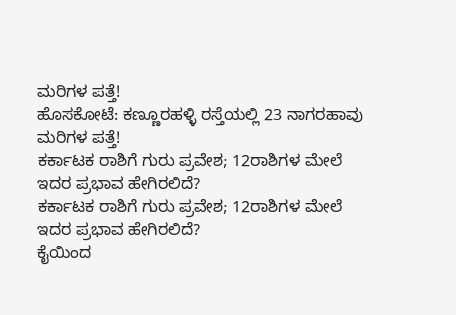ಮರಿಗಳ ಪತ್ತೆ!
ಹೊಸಕೋಟೆ: ಕಣ್ಣೂರಹಳ್ಳಿ ರಸ್ತೆಯಲ್ಲಿ 23 ನಾಗರಹಾವು ಮರಿಗಳ ಪತ್ತೆ!
ಕರ್ಕಾಟಕ ರಾಶಿಗೆ ಗುರು ಪ್ರವೇಶ; 12ರಾಶಿಗಳ ಮೇಲೆ ಇದರ ಪ್ರಭಾವ ಹೇಗಿರಲಿದೆ?
ಕರ್ಕಾಟಕ ರಾಶಿಗೆ ಗುರು ಪ್ರವೇಶ; 12ರಾಶಿಗಳ ಮೇಲೆ ಇದರ ಪ್ರಭಾವ ಹೇಗಿರಲಿದೆ?
ಕೈಯಿಂದ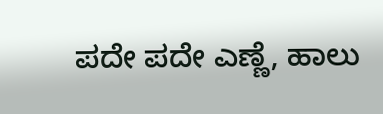ಪದೇ ಪದೇ ಎಣ್ಣೆ, ಹಾಲು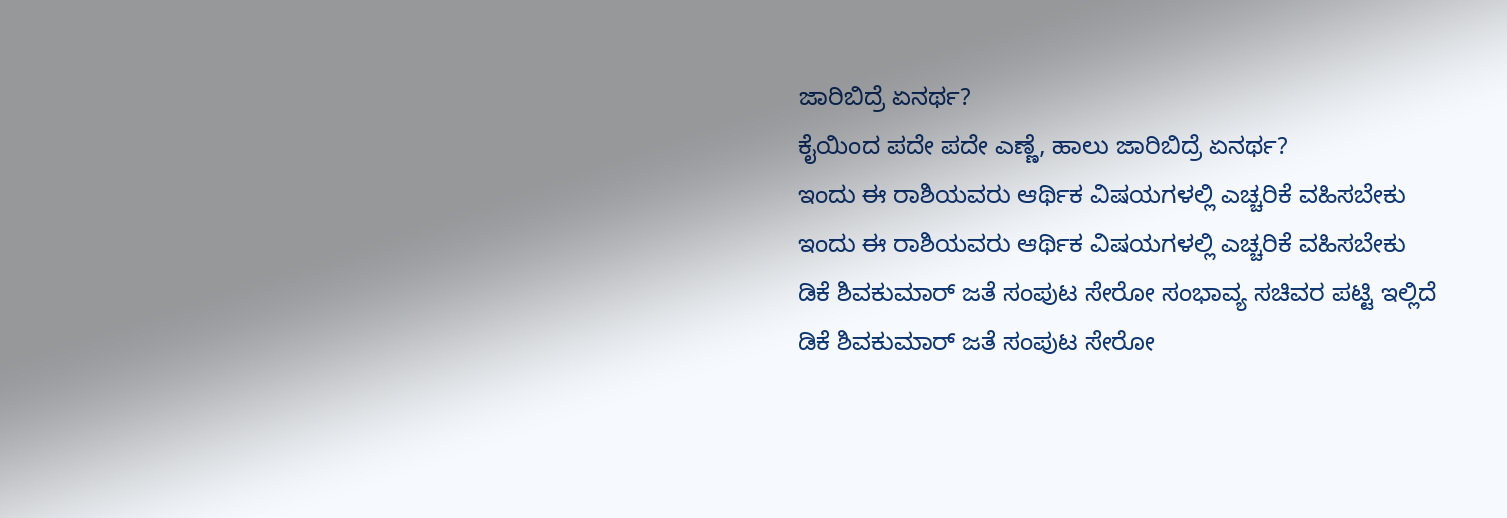ಜಾರಿಬಿದ್ರೆ ಏನರ್ಥ?
ಕೈಯಿಂದ ಪದೇ ಪದೇ ಎಣ್ಣೆ, ಹಾಲು ಜಾರಿಬಿದ್ರೆ ಏನರ್ಥ?
ಇಂದು ಈ ರಾಶಿಯವರು ಆರ್ಥಿಕ ವಿಷಯಗಳಲ್ಲಿ ಎಚ್ಚರಿಕೆ ವಹಿಸಬೇಕು
ಇಂದು ಈ ರಾಶಿಯವರು ಆರ್ಥಿಕ ವಿಷಯಗಳಲ್ಲಿ ಎಚ್ಚರಿಕೆ ವಹಿಸಬೇಕು
ಡಿಕೆ ಶಿವಕುಮಾರ್ ಜತೆ ಸಂಪುಟ ಸೇರೋ ಸಂಭಾವ್ಯ ಸಚಿವರ ಪಟ್ಟಿ ಇಲ್ಲಿದೆ
ಡಿಕೆ ಶಿವಕುಮಾರ್ ಜತೆ ಸಂಪುಟ ಸೇರೋ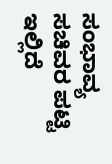ಸಂಭಾವ್ಯ ಸಚಿವರ ಪಟ್ಟಿ ಇಲ್ಲಿದೆ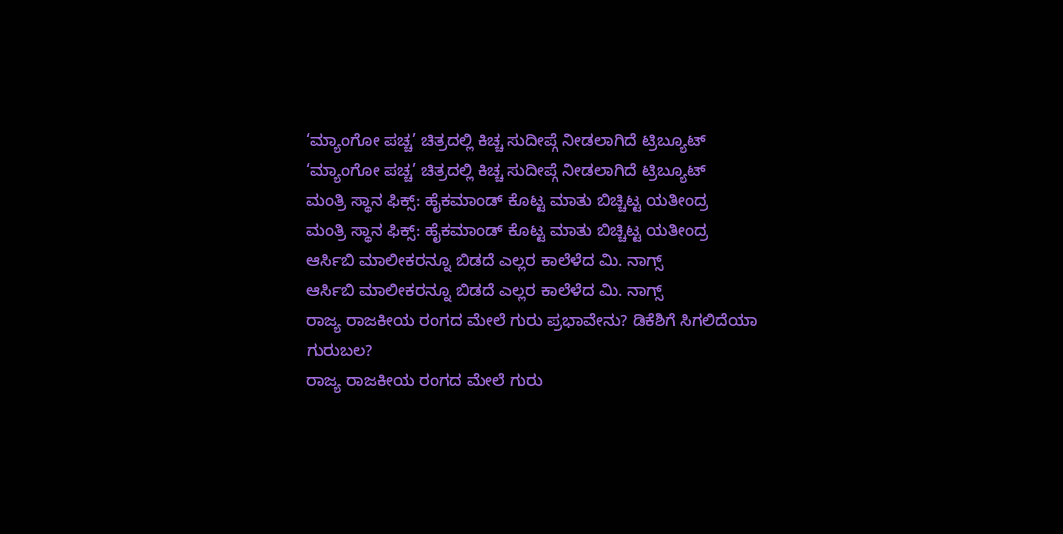‘ಮ್ಯಾಂಗೋ ಪಚ್ಚ’ ಚಿತ್ರದಲ್ಲಿ ಕಿಚ್ಚ ಸುದೀಪ್ಗೆ ನೀಡಲಾಗಿದೆ ಟ್ರಿಬ್ಯೂಟ್
‘ಮ್ಯಾಂಗೋ ಪಚ್ಚ’ ಚಿತ್ರದಲ್ಲಿ ಕಿಚ್ಚ ಸುದೀಪ್ಗೆ ನೀಡಲಾಗಿದೆ ಟ್ರಿಬ್ಯೂಟ್
ಮಂತ್ರಿ ಸ್ಥಾನ ಫಿಕ್ಸ್: ಹೈಕಮಾಂಡ್ ಕೊಟ್ಟ ಮಾತು ಬಿಚ್ಚಿಟ್ಟ ಯತೀಂದ್ರ
ಮಂತ್ರಿ ಸ್ಥಾನ ಫಿಕ್ಸ್: ಹೈಕಮಾಂಡ್ ಕೊಟ್ಟ ಮಾತು ಬಿಚ್ಚಿಟ್ಟ ಯತೀಂದ್ರ
ಆರ್ಸಿಬಿ ಮಾಲೀಕರನ್ನೂ ಬಿಡದೆ ಎಲ್ಲರ ಕಾಲೆಳೆದ ಮಿ. ನಾಗ್ಸ್
ಆರ್ಸಿಬಿ ಮಾಲೀಕರನ್ನೂ ಬಿಡದೆ ಎಲ್ಲರ ಕಾಲೆಳೆದ ಮಿ. ನಾಗ್ಸ್
ರಾಜ್ಯ ರಾಜಕೀಯ ರಂಗದ ಮೇಲೆ ಗುರು ಪ್ರಭಾವೇನು? ಡಿಕೆಶಿಗೆ ಸಿಗಲಿದೆಯಾ ಗುರುಬಲ?
ರಾಜ್ಯ ರಾಜಕೀಯ ರಂಗದ ಮೇಲೆ ಗುರು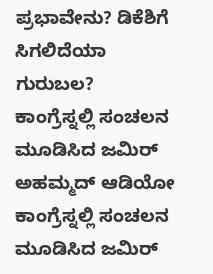ಪ್ರಭಾವೇನು? ಡಿಕೆಶಿಗೆ ಸಿಗಲಿದೆಯಾ ಗುರುಬಲ?
ಕಾಂಗ್ರೆಸ್ನಲ್ಲಿ ಸಂಚಲನ ಮೂಡಿಸಿದ ಜಮಿರ್ ಅಹಮ್ಮದ್ ಆಡಿಯೋ
ಕಾಂಗ್ರೆಸ್ನಲ್ಲಿ ಸಂಚಲನ ಮೂಡಿಸಿದ ಜಮಿರ್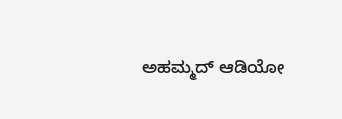ಅಹಮ್ಮದ್ ಆಡಿಯೋ